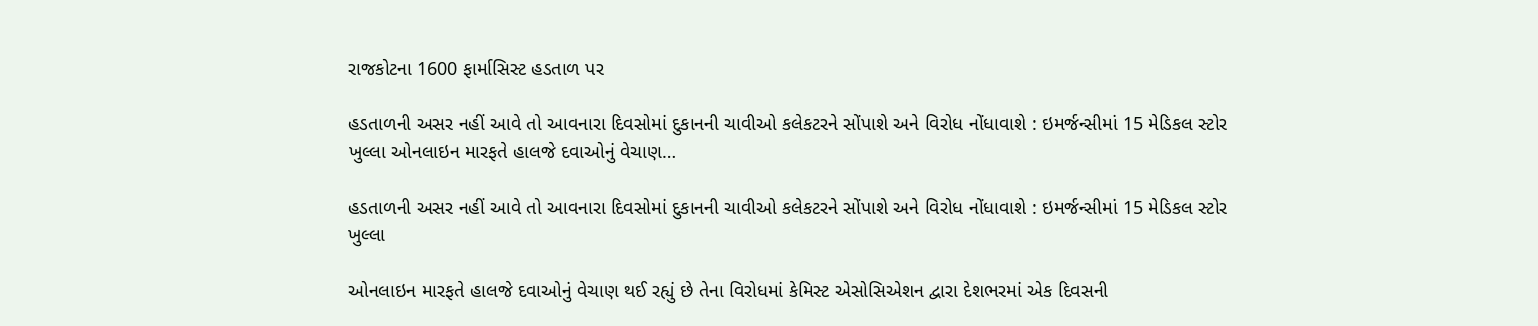રાજકોટના 1600 ફાર્માસિસ્ટ હડતાળ પર

હડતાળની અસર નહીં આવે તો આવનારા દિવસોમાં દુકાનની ચાવીઓ કલેકટરને સોંપાશે અને વિરોધ નોંધાવાશે : ઇમર્જન્સીમાં 15 મેડિકલ સ્ટોર ખુલ્લા ઓનલાઇન મારફતે હાલજે દવાઓનું વેચાણ…

હડતાળની અસર નહીં આવે તો આવનારા દિવસોમાં દુકાનની ચાવીઓ કલેકટરને સોંપાશે અને વિરોધ નોંધાવાશે : ઇમર્જન્સીમાં 15 મેડિકલ સ્ટોર ખુલ્લા

ઓનલાઇન મારફતે હાલજે દવાઓનું વેચાણ થઈ રહ્યું છે તેના વિરોધમાં કેમિસ્ટ એસોસિએશન દ્વારા દેશભરમાં એક દિવસની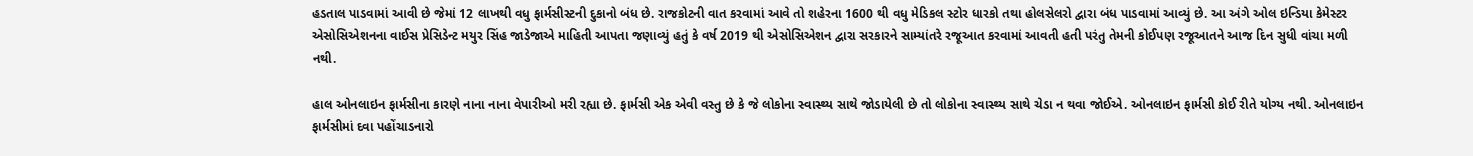હડતાલ પાડવામાં આવી છે જેમાં 12 લાખથી વધુ ફાર્મસીસ્ટની દુકાનો બંધ છે. રાજકોટની વાત કરવામાં આવે તો શહેરના 1600 થી વધુ મેડિકલ સ્ટોર ધારકો તથા હોલસેલરો દ્વારા બંધ પાડવામાં આવ્યું છે. આ અંગે ઓલ ઇન્ડિયા કેમેસ્ટર એસોસિએશનના વાઈસ પ્રેસિડેન્ટ મયુર સિંહ જાડેજાએ માહિતી આપતા જણાવ્યું હતું કે વર્ષ 2019 થી એસોસિએશન દ્વારા સરકારને સામ્યાંતરે રજૂઆત કરવામાં આવતી હતી પરંતુ તેમની કોઈપણ રજૂઆતને આજ દિન સુધી વાંચા મળી નથી.

હાલ ઓનલાઇન ફાર્મસીના કારણે નાના નાના વેપારીઓ મરી રહ્યા છે. ફાર્મસી એક એવી વસ્તુ છે કે જે લોકોના સ્વાસ્થ્ય સાથે જોડાયેલી છે તો લોકોના સ્વાસ્થ્ય સાથે ચેડા ન થવા જોઈએ. ઓનલાઇન ફાર્મસી કોઈ રીતે યોગ્ય નથી. ઓનલાઇન ફાર્મસીમાં દવા પહોંચાડનારો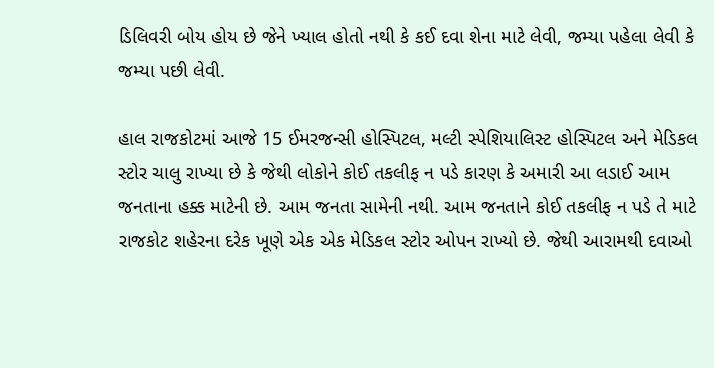ડિલિવરી બોય હોય છે જેને ખ્યાલ હોતો નથી કે કઈ દવા શેના માટે લેવી, જમ્યા પહેલા લેવી કે જમ્યા પછી લેવી.

હાલ રાજકોટમાં આજે 15 ઈમરજન્સી હોસ્પિટલ, મલ્ટી સ્પેશિયાલિસ્ટ હોસ્પિટલ અને મેડિકલ સ્ટોર ચાલુ રાખ્યા છે કે જેથી લોકોને કોઈ તકલીફ ન પડે કારણ કે અમારી આ લડાઈ આમ જનતાના હક્ક માટેની છે. આમ જનતા સામેની નથી. આમ જનતાને કોઈ તકલીફ ન પડે તે માટે રાજકોટ શહેરના દરેક ખૂણે એક એક મેડિકલ સ્ટોર ઓપન રાખ્યો છે. જેથી આરામથી દવાઓ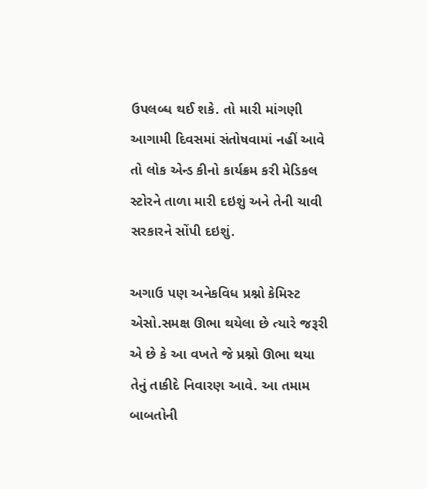ઉપલબ્ધ થઈ શકે. તો મારી માંગણી આગામી દિવસમાં સંતોષવામાં નહીં આવે તો લોક એન્ડ કીનો કાર્યક્રમ કરી મેડિકલ સ્ટોરને તાળા મારી દઇશું અને તેની ચાવી સરકારને સોંપી દઇશું.

અગાઉ પણ અનેકવિધ પ્રશ્નો કેમિસ્ટ એસો.સમક્ષ ઊભા થયેલા છે ત્યારે જરૂરી એ છે કે આ વખતે જે પ્રશ્નો ઊભા થયા તેનું તાકીદે નિવારણ આવે. આ તમામ બાબતોની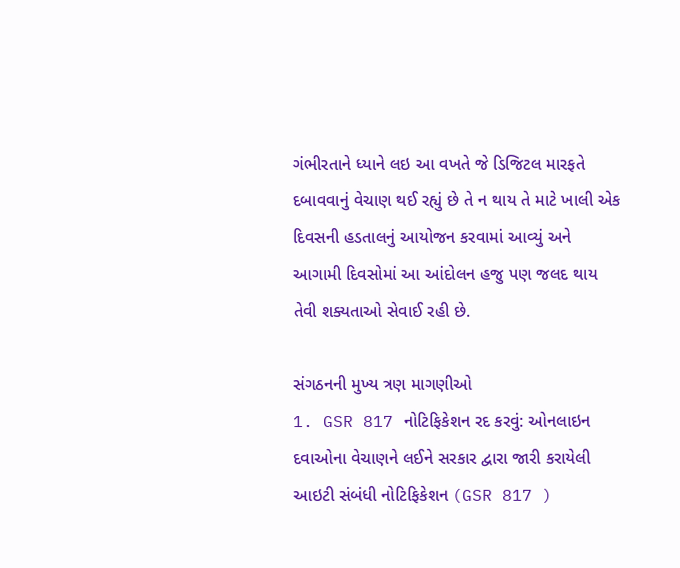ગંભીરતાને ધ્યાને લઇ આ વખતે જે ડિજિટલ મારફતે દબાવવાનું વેચાણ થઈ રહ્યું છે તે ન થાય તે માટે ખાલી એક દિવસની હડતાલનું આયોજન કરવામાં આવ્યું અને આગામી દિવસોમાં આ આંદોલન હજુ પણ જલદ થાય તેવી શક્યતાઓ સેવાઈ રહી છે.

સંગઠનની મુખ્ય ત્રણ માગણીઓ
1. GSR 817 નોટિફિકેશન રદ કરવું: ઓનલાઇન દવાઓના વેચાણને લઈને સરકાર દ્વારા જારી કરાયેલી આઇટી સંબંધી નોટિફિકેશન (GSR 817 )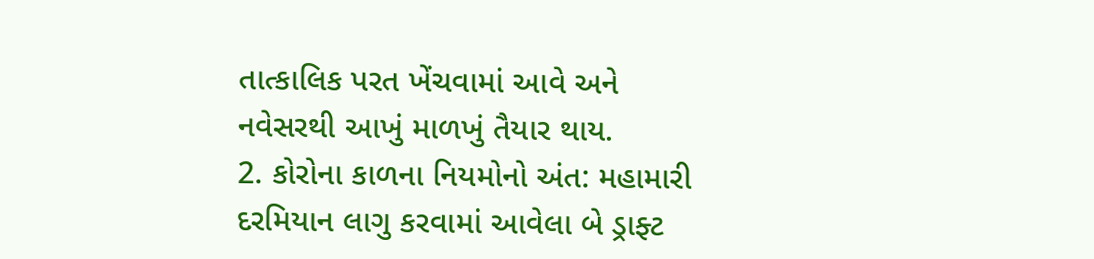તાત્કાલિક પરત ખેંચવામાં આવે અને નવેસરથી આખું માળખું તૈયાર થાય.
2. કોરોના કાળના નિયમોનો અંત: મહામારી દરમિયાન લાગુ કરવામાં આવેલા બે ડ્રાફ્ટ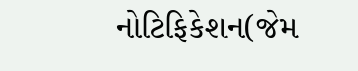નોટિફિકેશન(જેમ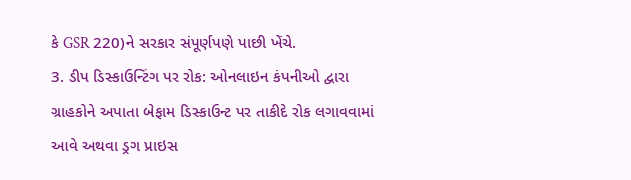કે GSR 220)ને સરકાર સંપૂર્ણપણે પાછી ખેંચે.
3. ડીપ ડિસ્કાઉન્ટિંગ પર રોક: ઓનલાઇન કંપનીઓ દ્વારા ગ્રાહકોને અપાતા બેફામ ડિસ્કાઉન્ટ પર તાકીદે રોક લગાવવામાં આવે અથવા ડ્રગ પ્રાઇસ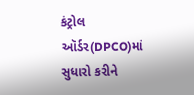કંટ્રોલ ઑર્ડર(DPCO)માં સુધારો કરીને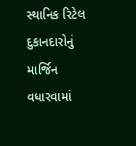સ્થાનિક રિટેલ દુકાનદારોનું માર્જિન વધારવામાં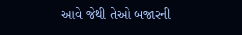આવે જેથી તેઓ બજારની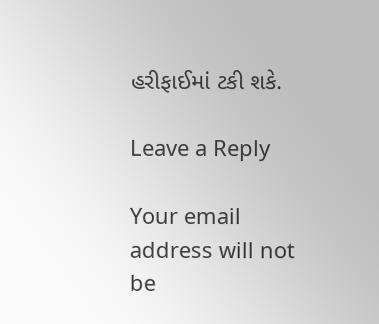હરીફાઈમાં ટકી શકે.

Leave a Reply

Your email address will not be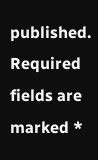published. Required fields are marked *